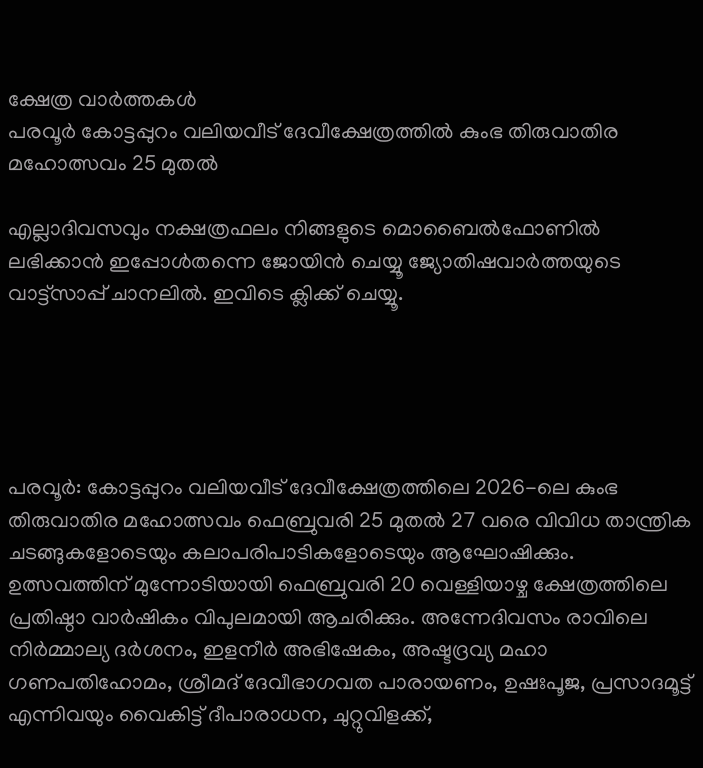ക്ഷേത്ര വാർത്തകൾ
പരവൂര്‍ കോട്ടപ്പുറം വലിയവീട് ദേവീക്ഷേത്രത്തില്‍ കുംഭ തിരുവാതിര മഹോത്സവം 25 മുതല്‍

എല്ലാദിവസവും നക്ഷത്രഫലം നിങ്ങളുടെ മൊബൈല്‍ഫോണില്‍ ലഭിക്കാന്‍ ഇപ്പോള്‍തന്നെ ജോയിന്‍ ചെയ്യൂ ജ്യോതിഷവാര്‍ത്തയുടെ വാട്ട്‌സാപ്പ് ചാനലില്‍. ഇവിടെ ക്ലിക്ക് ചെയ്യൂ.





പരവൂര്‍: കോട്ടപ്പുറം വലിയവീട് ദേവീക്ഷേത്രത്തിലെ 2026-ലെ കുംഭ തിരുവാതിര മഹോത്സവം ഫെബ്രുവരി 25 മുതല്‍ 27 വരെ വിവിധ താന്ത്രിക ചടങ്ങുകളോടെയും കലാപരിപാടികളോടെയും ആഘോഷിക്കും. ഉത്സവത്തിന് മുന്നോടിയായി ഫെബ്രുവരി 20 വെള്ളിയാഴ്ച ക്ഷേത്രത്തിലെ പ്രതിഷ്ഠാ വാര്‍ഷികം വിപുലമായി ആചരിക്കും. അന്നേദിവസം രാവിലെ നിര്‍മ്മാല്യ ദര്‍ശനം, ഇളനീര്‍ അഭിഷേകം, അഷ്ടദ്രവ്യ മഹാ ഗണപതിഹോമം, ശ്രീമദ് ദേവീഭാഗവത പാരായണം, ഉഷഃപൂജ, പ്രസാദമൂട്ട് എന്നിവയും വൈകിട്ട് ദീപാരാധന, ചുറ്റുവിളക്ക്,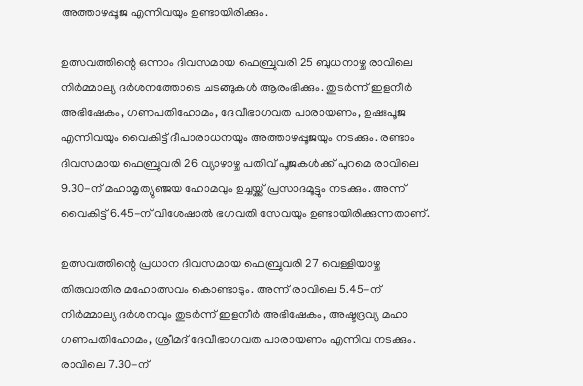അത്താഴപ്പൂജ എന്നിവയും ഉണ്ടായിരിക്കും.

ഉത്സവത്തിന്റെ ഒന്നാം ദിവസമായ ഫെബ്രുവരി 25 ബുധനാഴ്ച രാവിലെ നിര്‍മ്മാല്യ ദര്‍ശനത്തോടെ ചടങ്ങുകള്‍ ആരംഭിക്കും. തുടര്‍ന്ന് ഇളനീര്‍ അഭിഷേകം, ഗണപതിഹോമം, ദേവീഭാഗവത പാരായണം, ഉഷഃപൂജ എന്നിവയും വൈകിട്ട് ദീപാരാധനയും അത്താഴപ്പൂജയും നടക്കും. രണ്ടാം ദിവസമായ ഫെബ്രുവരി 26 വ്യാഴാഴ്ച പതിവ് പൂജകള്‍ക്ക് പുറമെ രാവിലെ 9.30-ന് മഹാമൃത്യുഞ്ജയ ഹോമവും ഉച്ചയ്ക്ക് പ്രസാദമൂട്ടും നടക്കും. അന്ന് വൈകിട്ട് 6.45-ന് വിശേഷാല്‍ ഭഗവതി സേവയും ഉണ്ടായിരിക്കുന്നതാണ്.

ഉത്സവത്തിന്റെ പ്രധാന ദിവസമായ ഫെബ്രുവരി 27 വെള്ളിയാഴ്ച തിരുവാതിര മഹോത്സവം കൊണ്ടാടും. അന്ന് രാവിലെ 5.45-ന് നിര്‍മ്മാല്യ ദര്‍ശനവും തുടര്‍ന്ന് ഇളനീര്‍ അഭിഷേകം, അഷ്ടദ്രവ്യ മഹാ ഗണപതിഹോമം, ശ്രീമദ് ദേവീഭാഗവത പാരായണം എന്നിവ നടക്കും. രാവിലെ 7.30-ന്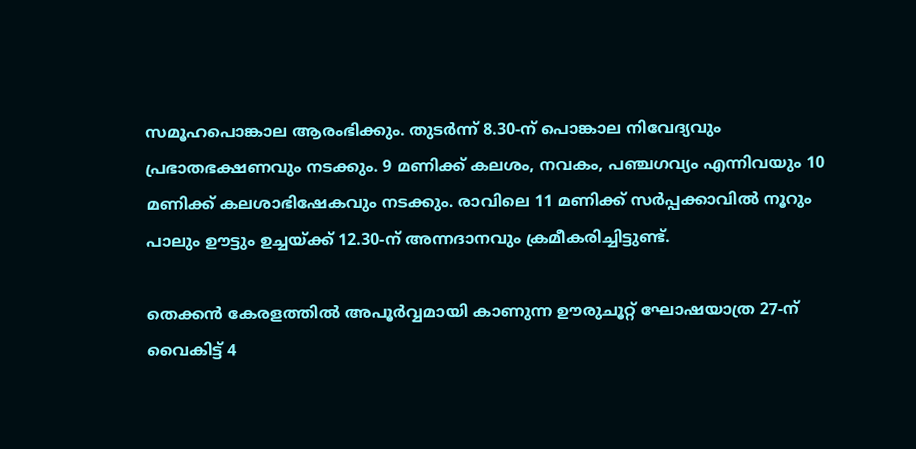സമൂഹപൊങ്കാല ആരംഭിക്കും. തുടര്‍ന്ന് 8.30-ന് പൊങ്കാല നിവേദ്യവും പ്രഭാതഭക്ഷണവും നടക്കും. 9 മണിക്ക് കലശം, നവകം, പഞ്ചഗവ്യം എന്നിവയും 10 മണിക്ക് കലശാഭിഷേകവും നടക്കും. രാവിലെ 11 മണിക്ക് സര്‍പ്പക്കാവില്‍ നൂറും പാലും ഊട്ടും ഉച്ചയ്ക്ക് 12.30-ന് അന്നദാനവും ക്രമീകരിച്ചിട്ടുണ്ട്.

തെക്കന്‍ കേരളത്തില്‍ അപൂര്‍വ്വമായി കാണുന്ന ഊരുചൂറ്റ് ഘോഷയാത്ര 27-ന് വൈകിട്ട് 4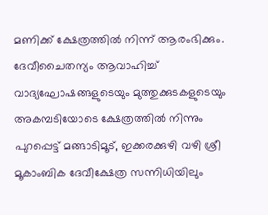മണിക്ക് ക്ഷേത്രത്തില്‍ നിന്ന് ആരംഭിക്കും. ദേവീചൈതന്യം ആവാഹിച്ച് വാദ്യഘോഷങ്ങളുടെയും മുത്തുക്കുടകളുടെയും അകമ്പടിയോടെ ക്ഷേത്രത്തില്‍ നിന്നും പുറപ്പെട്ട് മങ്ങാടിമൂട്, ഇക്കരക്കുഴി വഴി ശ്രീ മൂകാംബിക ദേവീക്ഷേത്ര സന്നിധിയിലും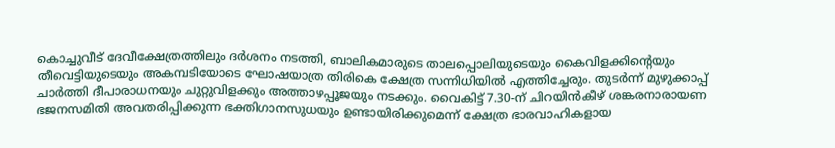കൊച്ചുവീട് ദേവീക്ഷേത്രത്തിലും ദര്‍ശനം നടത്തി, ബാലികമാരുടെ താലപ്പൊലിയുടെയും കൈവിളക്കിന്റെയും തീവെട്ടിയുടെയും അകമ്പടിയോടെ ഘോഷയാത്ര തിരികെ ക്ഷേത്ര സന്നിധിയില്‍ എത്തിച്ചേരും. തുടര്‍ന്ന് മുഴുക്കാപ്പ് ചാര്‍ത്തി ദീപാരാധനയും ചുറ്റുവിളക്കും അത്താഴപ്പൂജയും നടക്കും. വൈകിട്ട് 7.30-ന് ചിറയിന്‍കീഴ് ശങ്കരനാരായണ ഭജനസമിതി അവതരിപ്പിക്കുന്ന ഭക്തിഗാനസുധയും ഉണ്ടായിരിക്കുമെന്ന് ക്ഷേത്ര ഭാരവാഹികളായ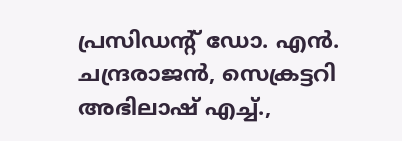പ്രസിഡന്റ് ഡോ. എന്‍. ചന്ദ്രരാജന്‍, സെക്രട്ടറി അഭിലാഷ് എച്ച്.,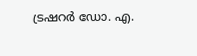ട്രഷറര്‍ ഡോ. എ.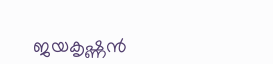ജയകൃഷ്ണന്‍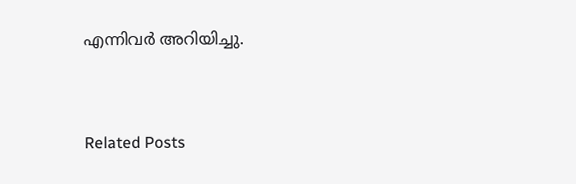എന്നിവര്‍ അറിയിച്ചു.



Related Posts